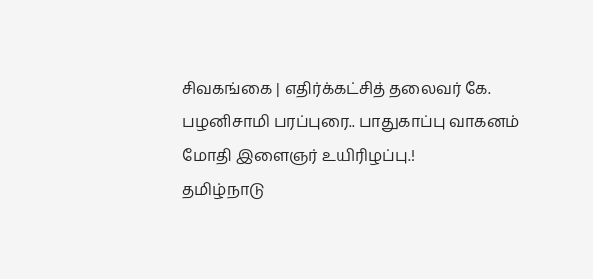சிவகங்கை | எதிர்க்கட்சித் தலைவர் கே. பழனிசாமி பரப்புரை.. பாதுகாப்பு வாகனம் மோதி இளைஞர் உயிரிழப்பு.!
தமிழ்நாடு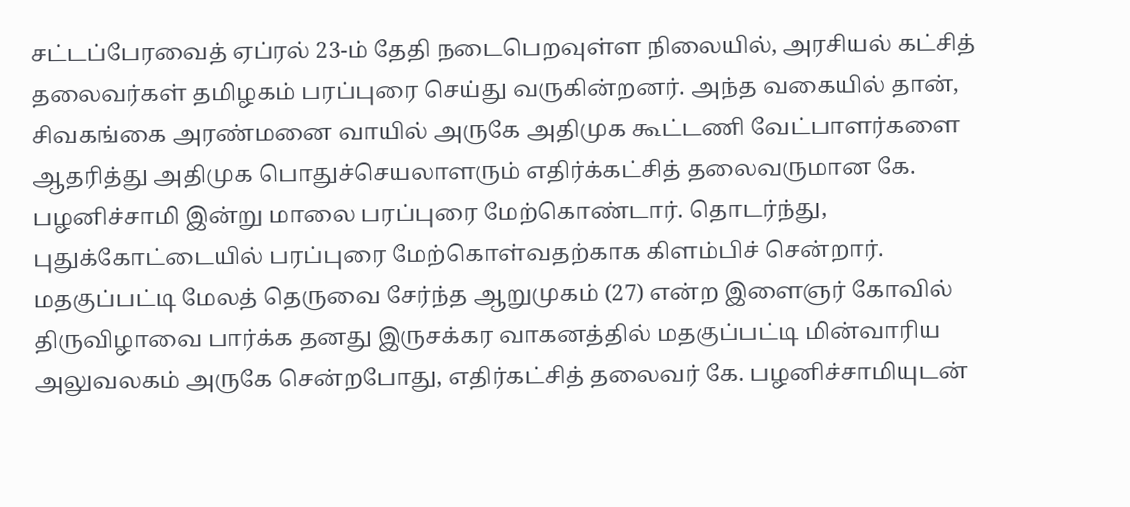சட்டப்பேரவைத் ஏப்ரல் 23-ம் தேதி நடைபெறவுள்ள நிலையில், அரசியல் கட்சித் தலைவர்கள் தமிழகம் பரப்புரை செய்து வருகின்றனர். அந்த வகையில் தான், சிவகங்கை அரண்மனை வாயில் அருகே அதிமுக கூட்டணி வேட்பாளர்களை ஆதரித்து அதிமுக பொதுச்செயலாளரும் எதிர்க்கட்சித் தலைவருமான கே. பழனிச்சாமி இன்று மாலை பரப்புரை மேற்கொண்டார். தொடர்ந்து, புதுக்கோட்டையில் பரப்புரை மேற்கொள்வதற்காக கிளம்பிச் சென்றார்.
மதகுப்பட்டி மேலத் தெருவை சேர்ந்த ஆறுமுகம் (27) என்ற இளைஞர் கோவில் திருவிழாவை பார்க்க தனது இருசக்கர வாகனத்தில் மதகுப்பட்டி மின்வாரிய அலுவலகம் அருகே சென்றபோது, எதிர்கட்சித் தலைவர் கே. பழனிச்சாமியுடன்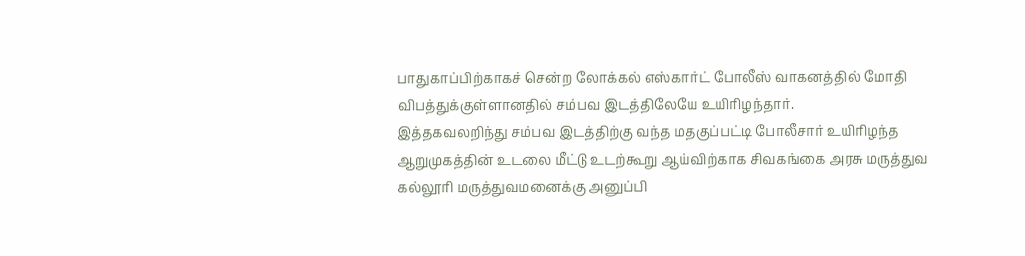பாதுகாப்பிற்காகச் சென்ற லோக்கல் எஸ்கார்ட் போலீஸ் வாகனத்தில் மோதி விபத்துக்குள்ளானதில் சம்பவ இடத்திலேயே உயிரிழந்தார்.
இத்தகவலறிந்து சம்பவ இடத்திற்கு வந்த மதகுப்பட்டி போலீசார் உயிரிழந்த ஆறுமுகத்தின் உடலை மீட்டு உடற்கூறு ஆய்விற்காக சிவகங்கை அரசு மருத்துவ கல்லூரி மருத்துவமனைக்கு அனுப்பி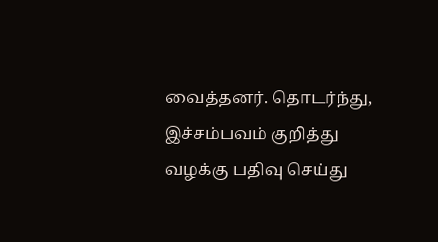வைத்தனர். தொடர்ந்து, இச்சம்பவம் குறித்து வழக்கு பதிவு செய்து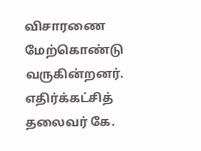விசாரணை மேற்கொண்டு வருகின்றனர். எதிர்க்கட்சித் தலைவர் கே.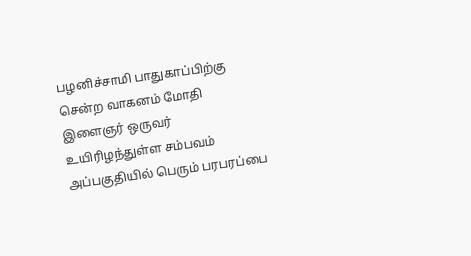பழனிச்சாமி பாதுகாப்பிற்கு சென்ற வாகனம் மோதி இளைஞர் ஒருவர் உயிரிழந்துள்ள சம்பவம் அப்பகுதியில் பெரும் பரபரப்பை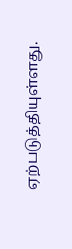ஏற்படுத்தியுள்ளது.